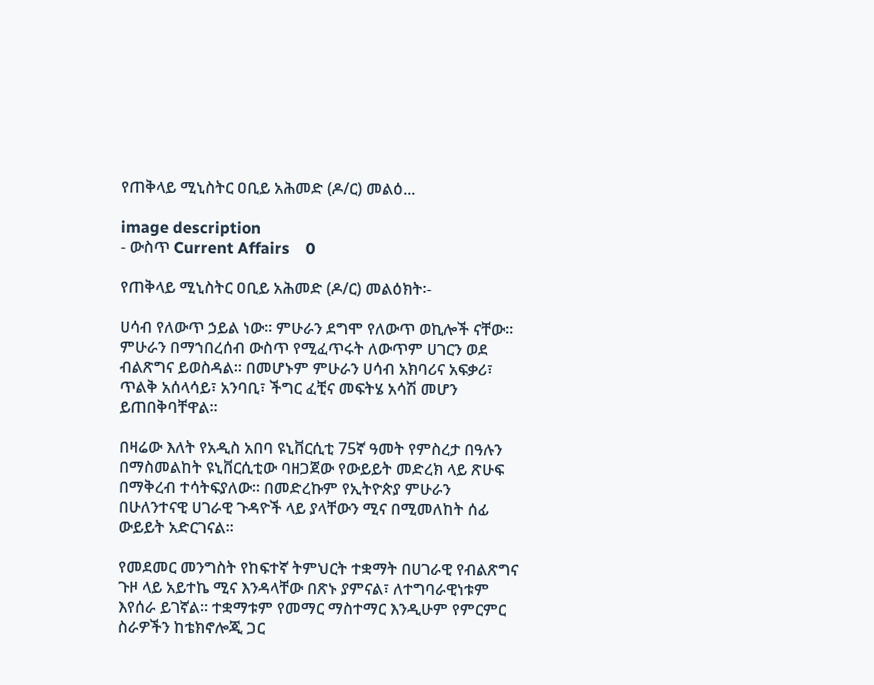የጠቅላይ ሚኒስትር ዐቢይ አሕመድ (ዶ/ር) መልዕ...

image description
- ውስጥ Current Affairs    0

የጠቅላይ ሚኒስትር ዐቢይ አሕመድ (ዶ/ር) መልዕክት፡-

ሀሳብ የለውጥ ኃይል ነው። ምሁራን ደግሞ የለውጥ ወኪሎች ናቸው። ምሁራን በማኀበረሰብ ውስጥ የሚፈጥሩት ለውጥም ሀገርን ወደ ብልጽግና ይወስዳል። በመሆኑም ምሁራን ሀሳብ አክባሪና አፍቃሪ፣ ጥልቅ አሰላሳይ፣ አንባቢ፣ ችግር ፈቺና መፍትሄ አሳሽ መሆን ይጠበቅባቸዋል።

በዛሬው እለት የአዲስ አበባ ዩኒቨርሲቲ 75ኛ ዓመት የምስረታ በዓሉን በማስመልከት ዩኒቨርሲቲው ባዘጋጀው የውይይት መድረክ ላይ ጽሁፍ በማቅረብ ተሳትፍያለው። በመድረኩም የኢትዮጵያ ምሁራን በሁለንተናዊ ሀገራዊ ጉዳዮች ላይ ያላቸውን ሚና በሚመለከት ሰፊ ውይይት አድርገናል።

የመደመር መንግስት የከፍተኛ ትምህርት ተቋማት በሀገራዊ የብልጽግና ጉዞ ላይ አይተኬ ሚና እንዳላቸው በጽኑ ያምናል፣ ለተግባራዊነቱም እየሰራ ይገኛል። ተቋማቱም የመማር ማስተማር እንዲሁም የምርምር ስራዎችን ከቴክኖሎጂ ጋር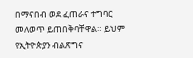በማናበብ ወደ ፈጠራና ተግባር መለወጥ ይጠበቅባቸዋል። ይህም የኢትዮጵያን ብልጽግና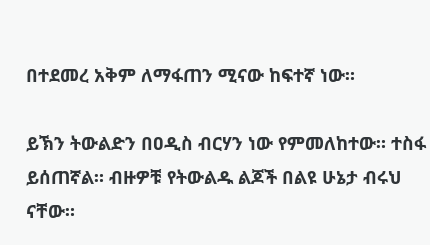በተደመረ አቅም ለማፋጠን ሚናው ከፍተኛ ነው።

ይኽን ትውልድን በዐዲስ ብርሃን ነው የምመለከተው። ተስፋ ይሰጠኛል። ብዙዎቹ የትውልዱ ልጆች በልዩ ሁኔታ ብሩህ ናቸው።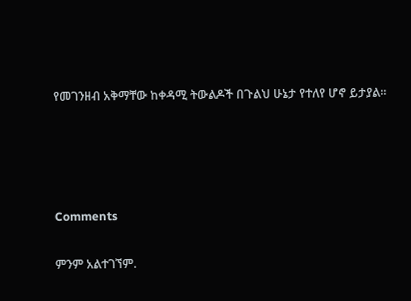የመገንዘብ አቅማቸው ከቀዳሚ ትውልዶች በጉልህ ሁኔታ የተለየ ሆኖ ይታያል።




Comments

ምንም አልተገኘም.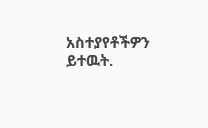አስተያየቶችዎን ይተዉት.